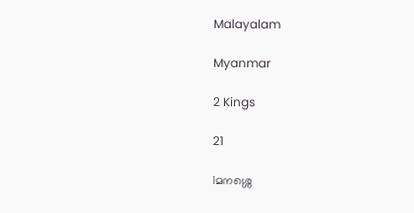Malayalam

Myanmar

2 Kings

21

1മനശ്ശെ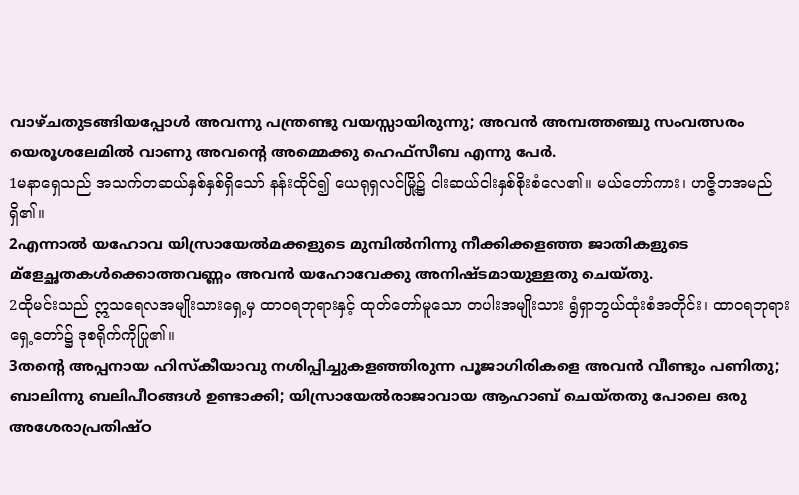വാഴ്ചതുടങ്ങിയപ്പോള്‍ അവന്നു പന്ത്രണ്ടു വയസ്സായിരുന്നു; അവന്‍ അമ്പത്തഞ്ചു സംവത്സരം യെരൂശലേമില്‍ വാണു അവന്റെ അമ്മെക്കു ഹെഫ്സീബ എന്നു പേര്‍.
1မနာရှေသည် အသက်တဆယ်နှစ်နှစ်ရှိသော် နန်းထိုင်၍ ယေရုရှလင်မြို့၌ ငါးဆယ်ငါးနှစ်စိုးစံလေ၏။ မယ်တော်ကား၊ ဟဇ္ဇိဘအမည်ရှိ၏။
2എന്നാല്‍ യഹോവ യിസ്രായേല്‍മക്കളുടെ മുമ്പില്‍നിന്നു നീക്കിക്കളഞ്ഞ ജാതികളുടെ മ്ളേച്ഛതകള്‍ക്കൊത്തവണ്ണം അവന്‍ യഹോവേക്കു അനിഷ്ടമായുള്ളതു ചെയ്തു.
2ထိုမင်းသည် ဣသရေလအမျိုးသားရှေ့မှ ထာဝရဘုရားနှင့် ထုတ်တော်မူသော တပါးအမျိုးသား ရွံရှာဘွယ်ထုံးစံအတိုင်း၊ ထာဝရဘုရား ရှေ့တော်၌ ဒုစရိုက်ကိုပြု၏။
3തന്റെ അപ്പനായ ഹിസ്കീയാവു നശിപ്പിച്ചുകളഞ്ഞിരുന്ന പൂജാഗിരികളെ അവന്‍ വീണ്ടും പണിതു; ബാലിന്നു ബലിപീഠങ്ങള്‍ ഉണ്ടാക്കി; യിസ്രായേല്‍രാജാവായ ആഹാബ് ചെയ്തതു പോലെ ഒരു അശേരാപ്രതിഷ്ഠ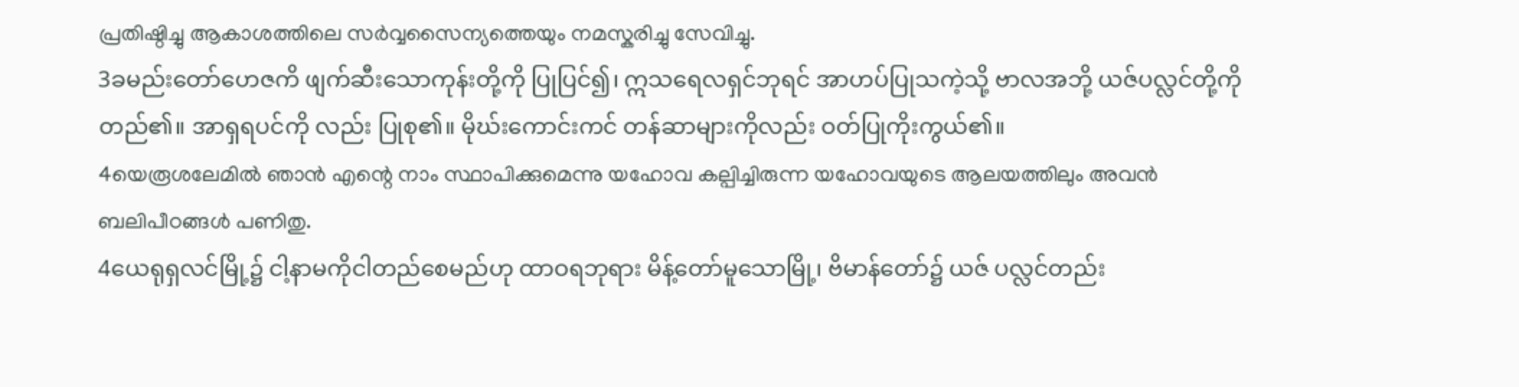പ്രതിഷ്ഠിച്ചു ആകാശത്തിലെ സര്‍വ്വസൈന്യത്തെയും നമസ്കരിച്ചു സേവിച്ചു.
3ခမည်းတော်ဟေဇကိ ဖျက်ဆီးသောကုန်းတို့ကို ပြုပြင်၍၊ ဣသရေလရှင်ဘုရင် အာဟပ်ပြုသကဲ့သို့ ဗာလအဘို့ ယဇ်ပလ္လင်တို့ကို တည်၏။ အာရှရပင်ကို လည်း ပြုစု၏။ မိုဃ်းကောင်းကင် တန်ဆာများကိုလည်း ဝတ်ပြုကိုးကွယ်၏။
4യെരൂശലേമില്‍ ഞാന്‍ എന്റെ നാം സ്ഥാപിക്കുമെന്നു യഹോവ കല്പിച്ചിരുന്ന യഹോവയുടെ ആലയത്തിലും അവന്‍ ബലിപീഠങ്ങള്‍ പണിതു.
4ယေရုရှလင်မြို့၌ ငါ့နာမကိုငါတည်စေမည်ဟု ထာဝရဘုရား မိန့်တော်မူသောမြို့၊ ဗိမာန်တော်၌ ယဇ် ပလ္လင်တည်း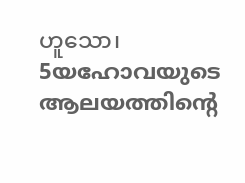ဟူသော၊
5യഹോവയുടെ ആലയത്തിന്റെ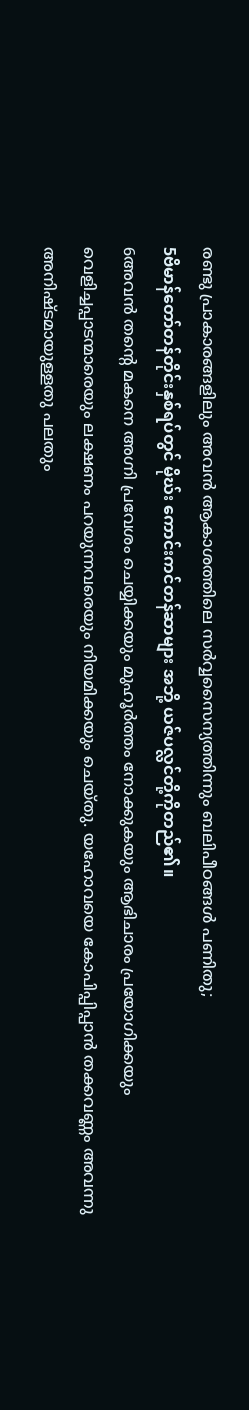രണ്ടു പ്രാകാരങ്ങളിലും അവന്‍ ആകാശത്തിലെ സര്‍വ്വസൈന്യത്തിന്നും ബലിപീഠങ്ങള്‍ പണിതു;
5ဗိမာန်တော်တန်တိုင်းနှစ်ရပ်တွင် မိုဃ်း ကောင်းကင်တန်ဆာများ အဘို့ ယဇ်ပလ္လင်တို့ကိုတည်၏။
6അവന്‍ തന്റെ മകനെ അഗ്നി പ്രവേശം ചെയ്യിക്കയും മുഹൂര്‍ത്തം നോക്കുകയും ആഭിചാരം പ്രയോഗിക്കയും വെളിച്ചപ്പാടന്മാരെയും ലക്ഷണം പറയുന്നവരെയും നിയമിക്കയും ചെയ്തു. യഹോവയെ കോപിപ്പിപ്പാന്‍ തക്കവണ്ണം അവന്നു അനിഷ്ടമായുള്ളതു പലതും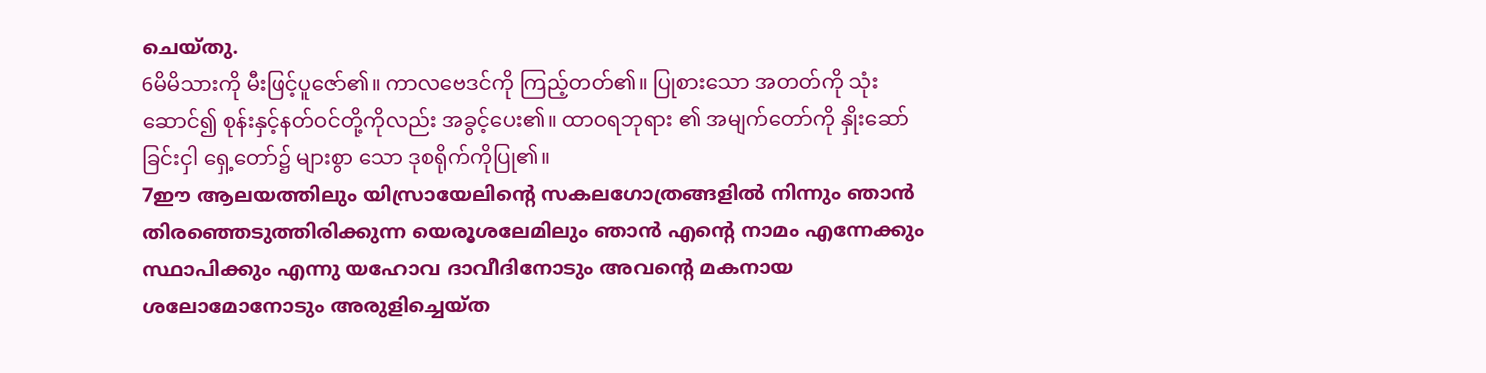ചെയ്തു.
6မိမိသားကို မီးဖြင့်ပူဇော်၏။ ကာလဗေဒင်ကို ကြည့်တတ်၏။ ပြုစားသော အတတ်ကို သုံးဆောင်၍ စုန်းနှင့်နတ်ဝင်တို့ကိုလည်း အခွင့်ပေး၏။ ထာဝရဘုရား ၏ အမျက်တော်ကို နှိုးဆော်ခြင်းငှါ ရှေ့တော်၌ များစွာ သော ဒုစရိုက်ကိုပြု၏။
7ഈ ആലയത്തിലും യിസ്രായേലിന്റെ സകലഗോത്രങ്ങളില്‍ നിന്നും ഞാന്‍ തിരഞ്ഞെടുത്തിരിക്കുന്ന യെരൂശലേമിലും ഞാന്‍ എന്റെ നാമം എന്നേക്കും സ്ഥാപിക്കും എന്നു യഹോവ ദാവീദിനോടും അവന്റെ മകനായ ശലോമോനോടും അരുളിച്ചെയ്ത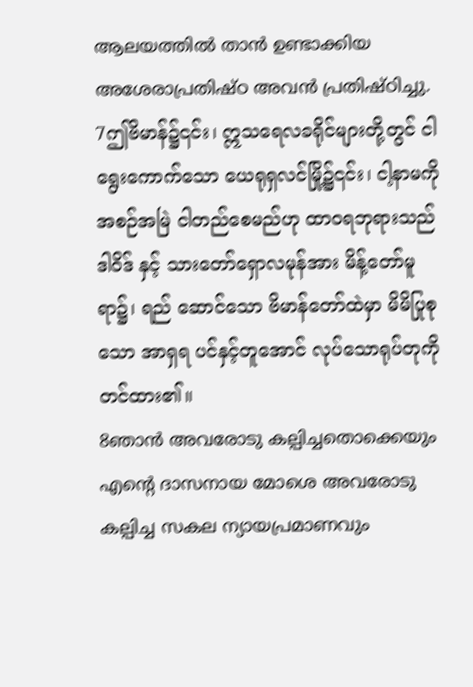ആലയത്തില്‍ താന്‍ ഉണ്ടാക്കിയ അശേരാപ്രതിഷ്ഠ അവന്‍ പ്രതിഷ്ഠിച്ചു.
7ဤဗိမာန်၌၎င်း၊ ဣသရေလခရိုင်များတို့တွင် ငါရွေးကောက်သော ယေရုရှလင်မြို့၌၎င်း၊ ငါ့နာမကို အစဉ်အမြဲ ငါတည်စေမည်ဟု ထာဝရဘုရားသည် ဒါဝိဒ် နှင့် သားတော်ရှောလမုန်အား မိန့်တော်မူရာ၌၊ ရည် ဆောင်သော ဗိမာန်တော်ထဲမှာ မိမိပြုစုသော အာရှရ ပင်နှင့်တူအောင် လုပ်သောရုပ်တုကို တင်ထား၏။
8ഞാന്‍ അവരോടു കല്പിച്ചതൊക്കെയും എന്റെ ദാസനായ മോശെ അവരോടു കല്പിച്ച സകല ന്യായപ്രമാണവും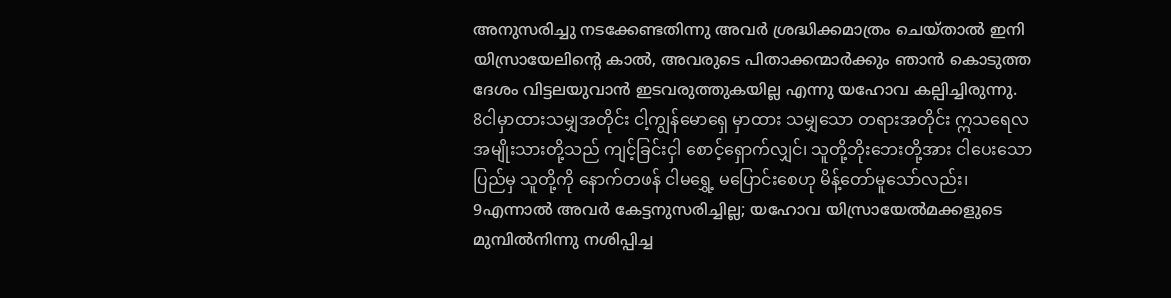അനുസരിച്ചു നടക്കേണ്ടതിന്നു അവര്‍ ശ്രദ്ധിക്കമാത്രം ചെയ്താല്‍ ഇനി യിസ്രായേലിന്റെ കാല്‍, അവരുടെ പിതാക്കന്മാര്‍ക്കും ഞാന്‍ കൊടുത്ത ദേശം വിട്ടലയുവാന്‍ ഇടവരുത്തുകയില്ല എന്നു യഹോവ കല്പിച്ചിരുന്നു.
8ငါမှာထားသမျှအတိုင်း ငါ့ကျွန်မောရှေ မှာထား သမျှသော တရားအတိုင်း ဣသရေလအမျိုးသားတို့သည် ကျင့်ခြင်းငှါ စောင့်ရှောက်လျှင်၊ သူတို့ဘိုးဘေးတို့အား ငါပေးသော ပြည်မှ သူတို့ကို နောက်တဖန် ငါမရွှေ့ မပြောင်းစေဟု မိန့်တော်မူသော်လည်း၊
9എന്നാല്‍ അവര്‍ കേട്ടനുസരിച്ചില്ല; യഹോവ യിസ്രായേല്‍മക്കളുടെ മുമ്പില്‍നിന്നു നശിപ്പിച്ച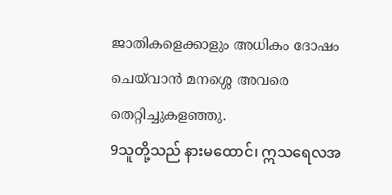ജാതികളെക്കാളും അധികം ദോഷം ചെയ്‍വാന്‍ മനശ്ശെ അവരെ തെറ്റിച്ചുകളഞ്ഞു.
9သူတို့သည် နားမထောင်၊ ဣသရေလအ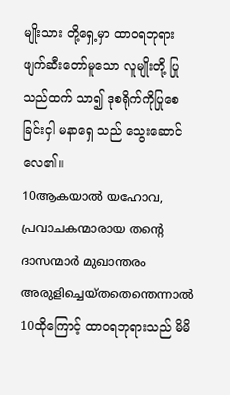မျိုးသား တို့ရှေ့မှာ ထာဝရဘုရား ဖျက်ဆီးတော်မူသော လူမျိုးတို့ ပြုသည်ထက် သာ၍ ဒုစရိုက်ကိုပြုစေခြင်းငှါ မနာရှေ သည် သွေးဆောင်လေ၏။
10ആകയാല്‍ യഹോവ, പ്രവാചകന്മാരായ തന്റെ ദാസന്മാര്‍ മുഖാന്തരം അരുളിച്ചെയ്തതെന്തെന്നാല്‍
10ထိုကြောင့် ထာဝရဘုရားသည် မိမိ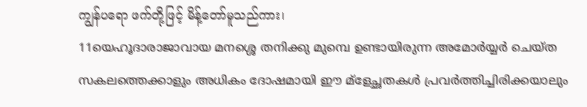ကျွန်ပရော ဖက်တို့ဖြင့် မိန့်တော်မူသည်ကား၊
11യെഹൂദാരാജാവായ മനശ്ശെ തനിക്കു മുമ്പെ ഉണ്ടായിരുന്ന അമോര്‍യ്യര്‍ ചെയ്ത സകലത്തെക്കാളും അധികം ദോഷമായി ഈ മ്ളേച്ഛതകള്‍ പ്രവര്‍ത്തിച്ചിരിക്കയാലും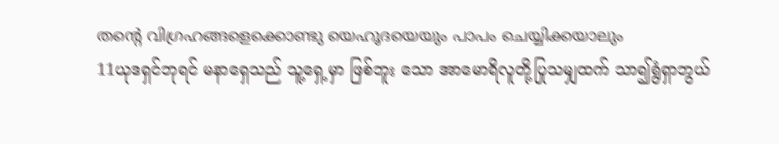തന്റെ വിഗ്രഹങ്ങളെക്കൊണ്ടു യെഹൂദയെയും പാപം ചെയ്യിക്കയാലും
11ယုဒရှင်ဘုရင် မနာရှေသည် သူ့ရှေ့မှာ ဖြစ်ဘူး သော အာမောရိလူတို့ပြုသမျှထက် သာ၍ရွံရှာဘွယ်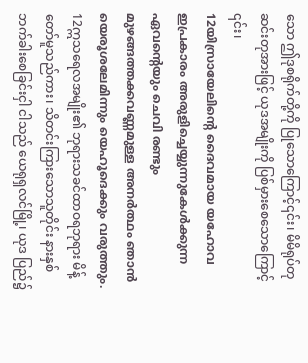သော ဤဒုစရိုက်တို့ကို ပြုသောကြောင့်၎င်း၊ မိမိရုပ်တု ဆင်းတုအားဖြင့် ယုဒအမျိုးကို ပြစ်မှားစေသောကြောင့် ၎င်း၊
12യിസ്രായേലിന്റെ ദൈവമായ യഹോവ ഇപ്രകാരം അരുളിച്ചെയ്യുന്നുകേള്‍ക്കുന്ന ഏവന്റെയും ചെവി രണ്ടും മുഴങ്ങത്തക്കവണ്ണമുള്ള അനര്‍ത്ഥം ഞാന്‍ യെരൂശലേമിന്നും യെഹൂദെക്കും വരുത്തും.
12ဣသရေလအမျိုး၏ ဘုရားသခင်ထာဝရဘုရား မိန့်တော်မူသည်ကား၊ သိတင်းကြားသောသူတိုင်း နားနှစ်ဘက်ခါးစေခြင်းငှါ ငါသည် ယေရုရှလင်မြို့၊ ယုဒ ပြည်၌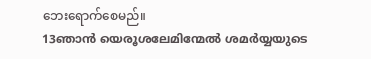ဘေးရောက်စေမည်။
13ഞാന്‍ യെരൂശലേമിന്മേല്‍ ശമര്‍യ്യയുടെ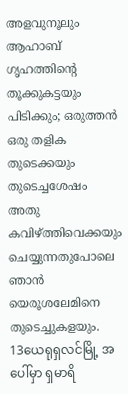അളവുനൂലും ആഹാബ് ഗൃഹത്തിന്റെ തൂക്കുകട്ടയും പിടിക്കും; ഒരുത്തന്‍ ഒരു തളിക തുടെക്കയും തുടെച്ചശേഷം അതു കവിഴ്ത്തിവെക്കയും ചെയ്യുന്നതുപോലെ ഞാന്‍ യെരൂശലേമിനെ തുടെച്ചുകളയും.
13ယေရုရှလင်မြို့ အပေါ်မှာ ရှမာရိ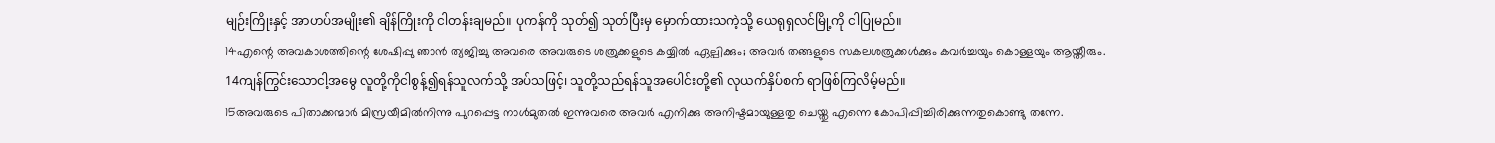မျဉ်းကြိုးနှင့် အာဟပ်အမျိုး၏ ချိန်ကြိုးကို ငါတန်းချမည်။ ပုကန်ကို သုတ်၍ သုတ်ပြီးမှ မှောက်ထားသကဲ့သို့ ယေရုရှလင်မြို့ကို ငါပြုမည်။
14എന്റെ അവകാശത്തിന്റെ ശേഷിപ്പു ഞാന്‍ ത്യജിച്ചു അവരെ അവരുടെ ശത്രുക്കളുടെ കയ്യില്‍ ഏല്പിക്കും; അവര്‍ തങ്ങളുടെ സകലശത്രുക്കള്‍ക്കും കവര്‍ച്ചയും കൊള്ളയും ആയ്തീരും.
14ကျန်ကြွင်းသောငါ့အမွေ လူတို့ကိုငါစွန့်၍ရန်သူလက်သို့ အပ်သဖြင့်၊ သူတို့သည်ရန်သူအပေါင်းတို့၏ လုယက်နှိပ်စက် ရာဖြစ်ကြလိမ့်မည်။
15അവരുടെ പിതാക്കന്മാര്‍ മിസ്രയീമില്‍നിന്നു പുറപ്പെട്ട നാള്‍മുതല്‍ ഇന്നുവരെ അവര്‍ എനിക്കു അനിഷ്ടമായുള്ളതു ചെയ്തു എന്നെ കോപിപ്പിച്ചിരിക്കുന്നതുകൊണ്ടു തന്നേ.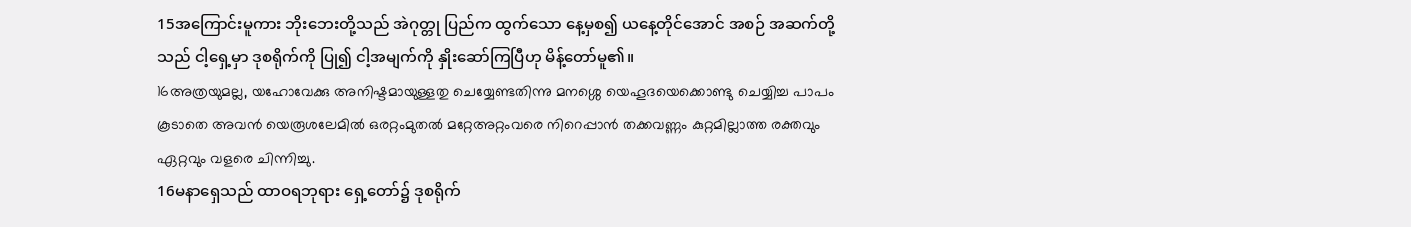15အကြောင်းမူကား ဘိုးဘေးတို့သည် အဲဂုတ္တု ပြည်က ထွက်သော နေ့မှစ၍ ယနေ့တိုင်အောင် အစဉ် အဆက်တို့သည် ငါ့ရှေ့မှာ ဒုစရိုက်ကို ပြု၍ ငါ့အမျက်ကို နှိုးဆော်ကြပြီဟု မိန့်တော်မူ၏။
16അത്രയുമല്ല, യഹോവേക്കു അനിഷ്ടമായുള്ളതു ചെയ്യേണ്ടതിന്നു മനശ്ശെ യെഹൂദയെക്കൊണ്ടു ചെയ്യിച്ച പാപം കൂടാതെ അവന്‍ യെരൂശലേമില്‍ ഒരറ്റംമുതല്‍ മറ്റേഅറ്റംവരെ നിറെപ്പാന്‍ തക്കവണ്ണം കുറ്റമില്ലാത്ത രക്തവും ഏറ്റവും വളരെ ചിന്നിച്ചു.
16မနာရှေသည် ထာဝရဘုရား ရှေ့တော်၌ ဒုစရိုက်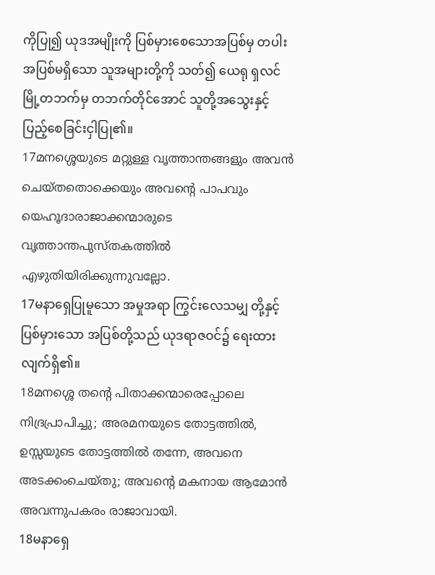ကိုပြု၍ ယုဒအမျိုးကို ပြစ်မှားစေသောအပြစ်မှ တပါးအပြစ်မရှိသော သူအများတို့ကို သတ်၍ ယေရု ရှလင်မြို့တဘက်မှ တဘက်တိုင်အောင် သူတို့အသွေးနှင့် ပြည့်စေခြင်းငှါပြု၏။
17മനശ്ശെയുടെ മറ്റുള്ള വൃത്താന്തങ്ങളും അവന്‍ ചെയ്തതൊക്കെയും അവന്റെ പാപവും യെഹൂദാരാജാക്കന്മാരുടെ വൃത്താന്തപുസ്തകത്തില്‍ എഴുതിയിരിക്കുന്നുവല്ലോ.
17မနာရှေပြုမူသော အမှုအရာ ကြွင်းလေသမျှ တို့နှင့် ပြစ်မှားသော အပြစ်တို့သည် ယုဒရာဇဝင်၌ ရေးထားလျက်ရှိ၏။
18മനശ്ശെ തന്റെ പിതാക്കന്മാരെപ്പോലെ നിദ്രപ്രാപിച്ചു; അരമനയുടെ തോട്ടത്തില്‍, ഉസ്സയുടെ തോട്ടത്തില്‍ തന്നേ, അവനെ അടക്കംചെയ്തു; അവന്റെ മകനായ ആമോന്‍ അവന്നുപകരം രാജാവായി.
18မနာရှေ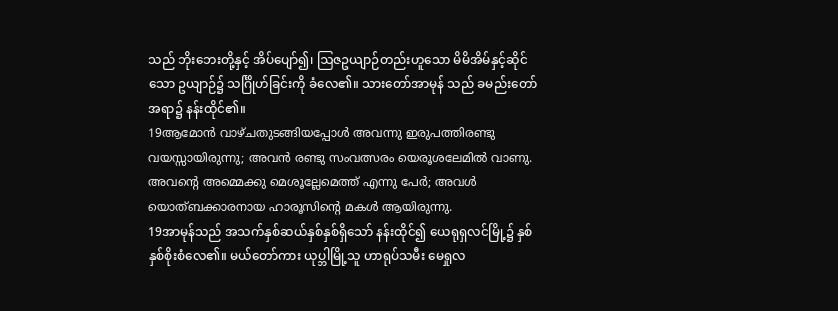သည် ဘိုးဘေးတို့နှင့် အိပ်ပျော်၍၊ ဩဇဥယျာဉ်တည်းဟူသော မိမိအိမ်နှင့်ဆိုင်သော ဥယျာဉ်၌ သင်္ဂြိုဟ်ခြင်းကို ခံလေ၏။ သားတော်အာမုန် သည် ခမည်းတော်အရာ၌ နန်းထိုင်၏။
19ആമോന്‍ വാഴ്ചതുടങ്ങിയപ്പോള്‍ അവന്നു ഇരുപത്തിരണ്ടു വയസ്സായിരുന്നു; അവന്‍ രണ്ടു സംവത്സരം യെരൂശലേമില്‍ വാണു. അവന്റെ അമ്മെക്കു മെശൂല്ലേമെത്ത് എന്നു പേര്‍; അവള്‍ യൊത്ബക്കാരനായ ഹാരൂസിന്റെ മകള്‍ ആയിരുന്നു.
19အာမုန်သည် အသက်နှစ်ဆယ်နှစ်နှစ်ရှိသော် နန်းထိုင်၍ ယေရုရှလင်မြို့၌ နှစ်နှစ်စိုးစံလေ၏။ မယ်တော်ကား ယုပ္ဘါမြို့သူ ဟာရုပ်သမီး မေရှုလ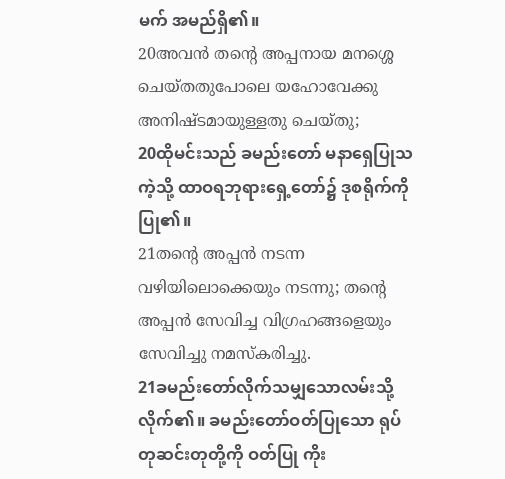မက် အမည်ရှိ၏။
20അവന്‍ തന്റെ അപ്പനായ മനശ്ശെ ചെയ്തതുപോലെ യഹോവേക്കു അനിഷ്ടമായുള്ളതു ചെയ്തു;
20ထိုမင်းသည် ခမည်းတော် မနာရှေပြုသကဲ့သို့ ထာဝရဘုရားရှေ့တော်၌ ဒုစရိုက်ကို ပြု၏။
21തന്റെ അപ്പന്‍ നടന്ന വഴിയിലൊക്കെയും നടന്നു; തന്റെ അപ്പന്‍ സേവിച്ച വിഗ്രഹങ്ങളെയും സേവിച്ചു നമസ്കരിച്ചു.
21ခမည်းတော်လိုက်သမျှသောလမ်းသို့ လိုက်၏။ ခမည်းတော်ဝတ်ပြုသော ရုပ်တုဆင်းတုတို့ကို ဝတ်ပြု ကိုး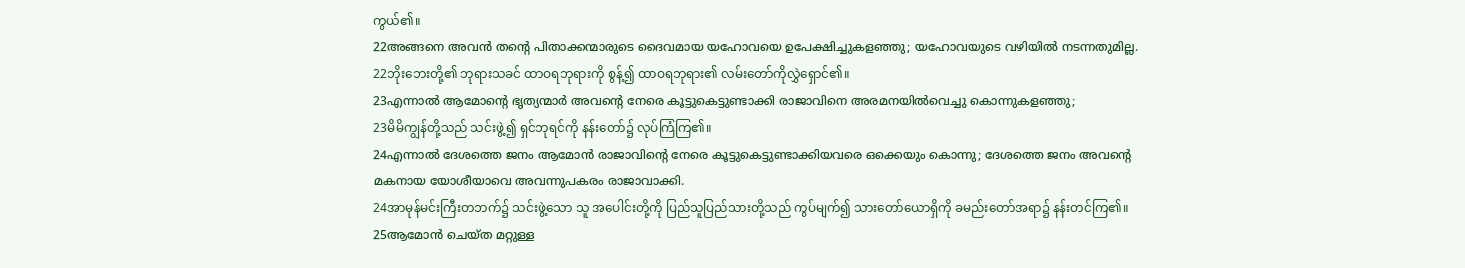ကွယ်၏။
22അങ്ങനെ അവന്‍ തന്റെ പിതാക്കന്മാരുടെ ദൈവമായ യഹോവയെ ഉപേക്ഷിച്ചുകളഞ്ഞു; യഹോവയുടെ വഴിയില്‍ നടന്നതുമില്ല.
22ဘိုးဘေးတို့၏ ဘုရားသခင် ထာဝရဘုရားကို စွန့်၍ ထာဝရဘုရား၏ လမ်းတော်ကိုလွှဲရှောင်၏။
23എന്നാല്‍ ആമോന്റെ ഭൃത്യന്മാര്‍ അവന്റെ നേരെ കൂട്ടുകെട്ടുണ്ടാക്കി രാജാവിനെ അരമനയില്‍വെച്ചു കൊന്നുകളഞ്ഞു;
23မိမိကျွန်တို့သည် သင်းဖွဲ့၍ ရှင်ဘုရင်ကို နန်းတော်၌ လုပ်ကြံကြ၏။
24എന്നാല്‍ ദേശത്തെ ജനം ആമോന്‍ രാജാവിന്റെ നേരെ കൂട്ടുകെട്ടുണ്ടാക്കിയവരെ ഒക്കെയും കൊന്നു; ദേശത്തെ ജനം അവന്റെ മകനായ യോശീയാവെ അവന്നുപകരം രാജാവാക്കി.
24အာမုန်မင်းကြီးတဘက်၌ သင်းဖွဲ့သော သူ အပေါင်းတို့ကို ပြည်သူပြည်သားတို့သည် ကွပ်မျက်၍ သားတော်ယောရှိကို ခမည်းတော်အရာ၌ နန်းတင်ကြ၏။
25ആമോന്‍ ചെയ്ത മറ്റുള്ള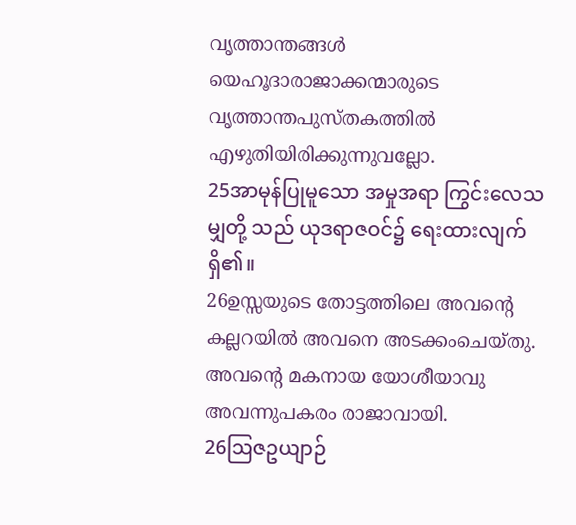വൃത്താന്തങ്ങള്‍ യെഹൂദാരാജാക്കന്മാരുടെ വൃത്താന്തപുസ്തകത്തില്‍ എഴുതിയിരിക്കുന്നുവല്ലോ.
25အာမုန်ပြုမူသော အမှုအရာ ကြွင်းလေသမျှတို့ သည် ယုဒရာဇဝင်၌ ရေးထားလျက်ရှိ၏။
26ഉസ്സയുടെ തോട്ടത്തിലെ അവന്റെ കല്ലറയില്‍ അവനെ അടക്കംചെയ്തു. അവന്റെ മകനായ യോശീയാവു അവന്നുപകരം രാജാവായി.
26ဩဇဥယျာဉ်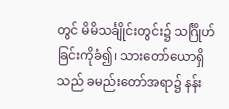တွင် မိမိသင်္ချိုင်းတွင်း၌ သင်္ဂြိုဟ် ခြင်းကိုခံ၍၊ သားတော်ယောရှိသည် ခမည်းတော်အရာ၌ နန်း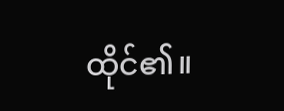ထိုင်၏။